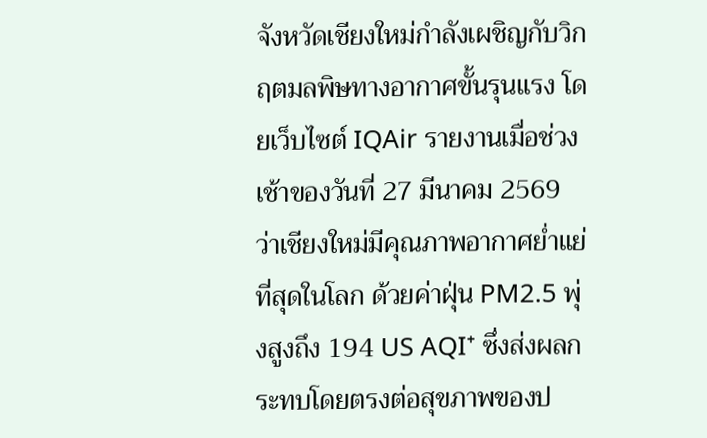จังหวัดเชียงใหม่กำลังเผชิญกับวิกฤตมลพิษทางอากาศขั้นรุนแรง โดยเว็บไซต์ IQAir รายงานเมื่อช่วงเช้าของวันที่ 27 มีนาคม 2569 ว่าเชียงใหม่มีคุณภาพอากาศย่ำแย่ที่สุดในโลก ด้วยค่าฝุ่น PM2.5 พุ่งสูงถึง 194 US AQI⁺ ซึ่งส่งผลกระทบโดยตรงต่อสุขภาพของป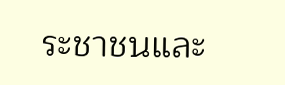ระชาชนและ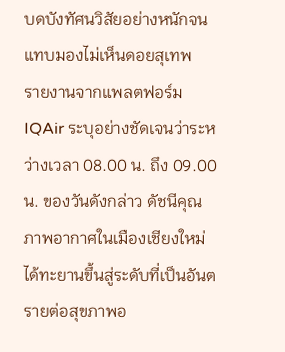บดบังทัศนวิสัยอย่างหนักจนแทบมองไม่เห็นดอยสุเทพ
รายงานจากแพลตฟอร์ม IQAir ระบุอย่างชัดเจนว่าระหว่างเวลา 08.00 น. ถึง 09.00 น. ของวันดังกล่าว ดัชนีคุณภาพอากาศในเมืองเชียงใหม่ได้ทะยานขึ้นสู่ระดับที่เป็นอันตรายต่อสุขภาพอ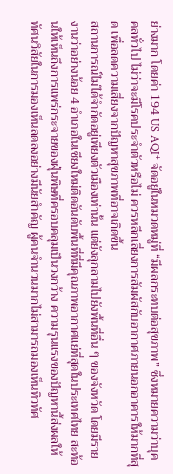ย่างมาก โดยค่า 194 US AQI⁺ จัดอยู่ในหมวดหมู่ที่ “มีผลกระทบต่อสุขภาพ” ซึ่งหมายความว่าบุคคลทั่วไป ไม่ว่าจะมีโรคประจำตัวหรือไม่ ควรหลีกเลี่ยงการสัมผัสกับอากาศภายนอกอาคารให้มากที่สุด เพื่อลดความเสี่ยงจากปัญหาสุขภาพที่อาจเกิดขึ้น
สถานการณ์ไม่ได้จำกัดอยู่เพียงตัวเมืองเท่านั้น แต่ยังลุกลามไปยังพื้นที่อื่น ๆ ของจังหวัด โดยมีรายงานว่าอย่างน้อย 4 อำเภอในเชียงใหม่ติดอันดับพื้นที่ที่มีคุณภาพอากาศแย่ที่สุดในประเทศไทย สะท้อนให้เห็นถึงการแพร่กระจายของฝุ่นพิษที่ครอบคลุมเป็นวงกว้าง ความรุนแรงของปัญหานี้ส่งผลให้ทัศนวิสัยในการมองเห็นลดลงอย่างมีนัยสำคัญ ผู้คนจำนวนมากไม่สามารถมองเห็นทิวทัศ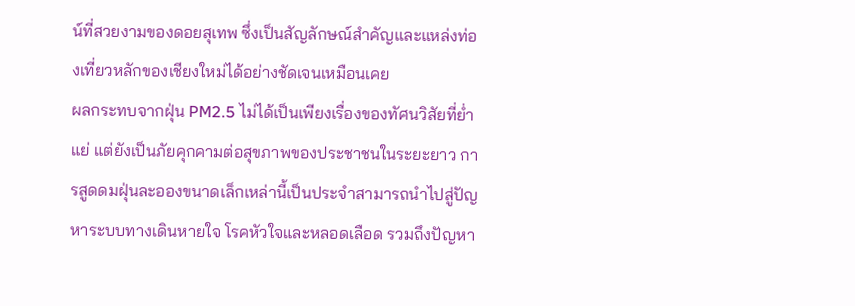น์ที่สวยงามของดอยสุเทพ ซึ่งเป็นสัญลักษณ์สำคัญและแหล่งท่องเที่ยวหลักของเชียงใหม่ได้อย่างชัดเจนเหมือนเคย
ผลกระทบจากฝุ่น PM2.5 ไม่ได้เป็นเพียงเรื่องของทัศนวิสัยที่ย่ำแย่ แต่ยังเป็นภัยคุกคามต่อสุขภาพของประชาชนในระยะยาว การสูดดมฝุ่นละอองขนาดเล็กเหล่านี้เป็นประจำสามารถนำไปสู่ปัญหาระบบทางเดินหายใจ โรคหัวใจและหลอดเลือด รวมถึงปัญหา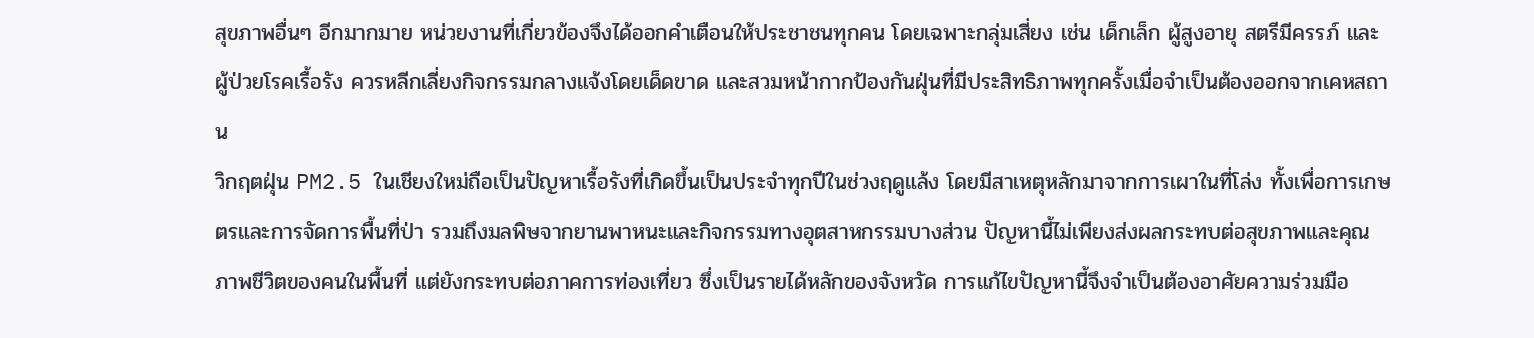สุขภาพอื่นๆ อีกมากมาย หน่วยงานที่เกี่ยวข้องจึงได้ออกคำเตือนให้ประชาชนทุกคน โดยเฉพาะกลุ่มเสี่ยง เช่น เด็กเล็ก ผู้สูงอายุ สตรีมีครรภ์ และผู้ป่วยโรคเรื้อรัง ควรหลีกเลี่ยงกิจกรรมกลางแจ้งโดยเด็ดขาด และสวมหน้ากากป้องกันฝุ่นที่มีประสิทธิภาพทุกครั้งเมื่อจำเป็นต้องออกจากเคหสถาน
วิกฤตฝุ่น PM2.5 ในเชียงใหม่ถือเป็นปัญหาเรื้อรังที่เกิดขึ้นเป็นประจำทุกปีในช่วงฤดูแล้ง โดยมีสาเหตุหลักมาจากการเผาในที่โล่ง ทั้งเพื่อการเกษตรและการจัดการพื้นที่ป่า รวมถึงมลพิษจากยานพาหนะและกิจกรรมทางอุตสาหกรรมบางส่วน ปัญหานี้ไม่เพียงส่งผลกระทบต่อสุขภาพและคุณภาพชีวิตของคนในพื้นที่ แต่ยังกระทบต่อภาคการท่องเที่ยว ซึ่งเป็นรายได้หลักของจังหวัด การแก้ไขปัญหานี้จึงจำเป็นต้องอาศัยความร่วมมือ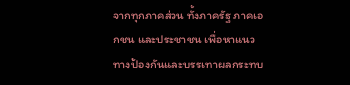จากทุกภาคส่วน ทั้งภาครัฐ ภาคเอกชน และประชาชน เพื่อหาแนวทางป้องกันและบรรเทาผลกระทบ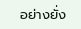อย่างยั่ง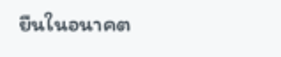ยืนในอนาคต